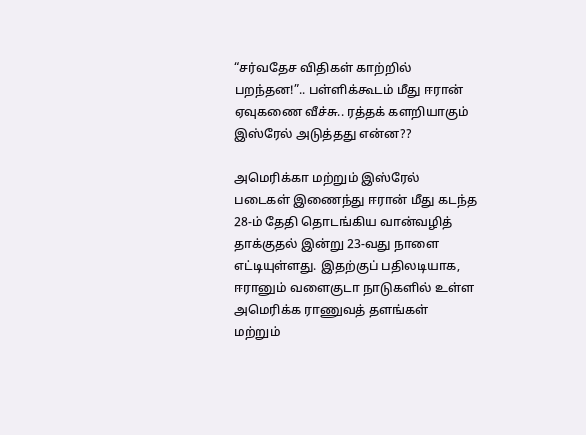“சர்வதேச விதிகள் காற்றில் பறந்தன!”.. பள்ளிக்கூடம் மீது ஈரான் ஏவுகணை வீச்சு.. ரத்தக் களறியாகும் இஸ்ரேல் அடுத்தது என்ன??

அமெரிக்கா மற்றும் இஸ்ரேல் படைகள் இணைந்து ஈரான் மீது கடந்த 28-ம் தேதி தொடங்கிய வான்வழித் தாக்குதல் இன்று 23-வது நாளை எட்டியுள்ளது. இதற்குப் பதிலடியாக, ஈரானும் வளைகுடா நாடுகளில் உள்ள அமெரிக்க ராணுவத் தளங்கள் மற்றும்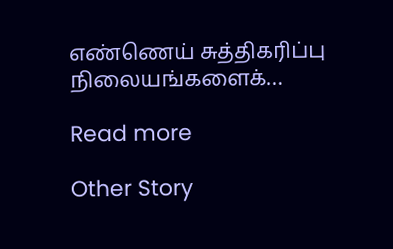எண்ணெய் சுத்திகரிப்பு நிலையங்களைக்…

Read more

Other Story